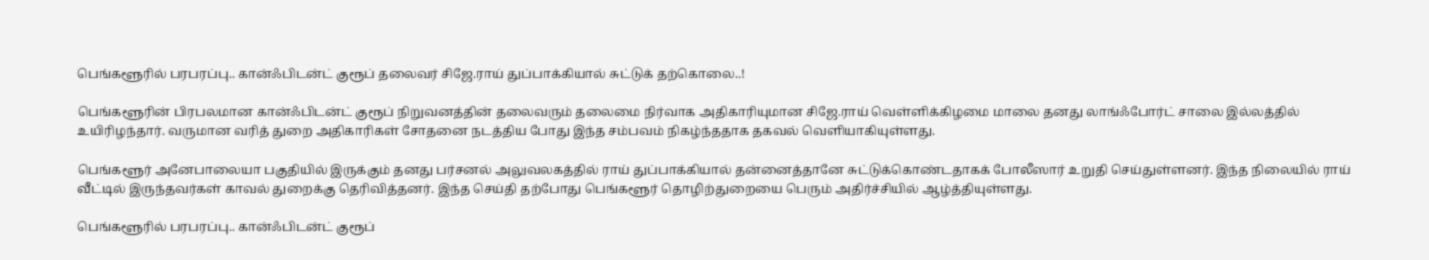பெங்களூரில் பரபரப்பு.. கான்ஃபிடன்ட் குரூப் தலைவர் சிஜே.ராய் துப்பாக்கியால் சுட்டுக் தற்கொலை..!

பெங்களூரின் பிரபலமான கான்ஃபிடன்ட் குரூப் நிறுவனத்தின் தலைவரும் தலைமை நிர்வாக அதிகாரியுமான சிஜே.ராய் வெள்ளிக்கிழமை மாலை தனது லாங்ஃபோர்ட் சாலை இல்லத்தில் உயிரிழந்தார். வருமான வரித் துறை அதிகாரிகள் சோதனை நடத்திய போது இந்த சம்பவம் நிகழ்ந்ததாக தகவல் வெளியாகியுள்ளது.

பெங்களூர் அனேபாலையா பகுதியில் இருக்கும் தனது பர்சனல் அலுவலகத்தில் ராய் துப்பாக்கியால் தன்னைத்தானே சுட்டுக்கொண்டதாகக் போலீஸார் உறுதி செய்துள்ளனர். இந்த நிலையில் ராய் வீட்டில் இருந்தவர்கள் காவல் துறைக்கு தெரிவித்தனர். இந்த செய்தி தற்போது பெங்களூர் தொழிற்துறையை பெரும் அதிர்ச்சியில் ஆழ்த்தியுள்ளது.

பெங்களூரில் பரபரப்பு.. கான்ஃபிடன்ட் குரூப்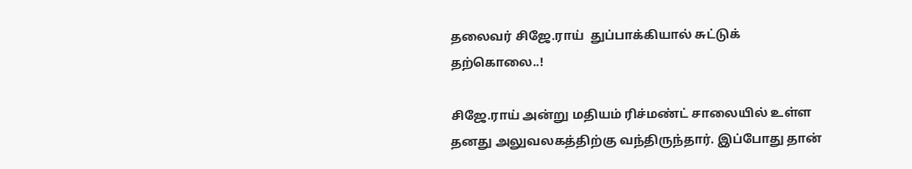தலைவர் சிஜே.ராய்  துப்பாக்கியால் சுட்டுக் தற்கொலை..!

சிஜே.ராய் அன்று மதியம் ரிச்மண்ட் சாலையில் உள்ள தனது அலுவலகத்திற்கு வந்திருந்தார். இப்போது தான்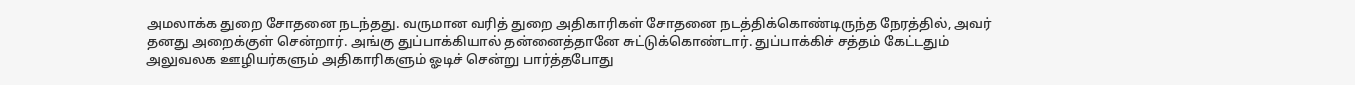அமலாக்க துறை சோதனை நடந்தது. வருமான வரித் துறை அதிகாரிகள் சோதனை நடத்திக்கொண்டிருந்த நேரத்தில், அவர் தனது அறைக்குள் சென்றார். அங்கு துப்பாக்கியால் தன்னைத்தானே சுட்டுக்கொண்டார். துப்பாக்கிச் சத்தம் கேட்டதும் அலுவலக ஊழியர்களும் அதிகாரிகளும் ஓடிச் சென்று பார்த்தபோது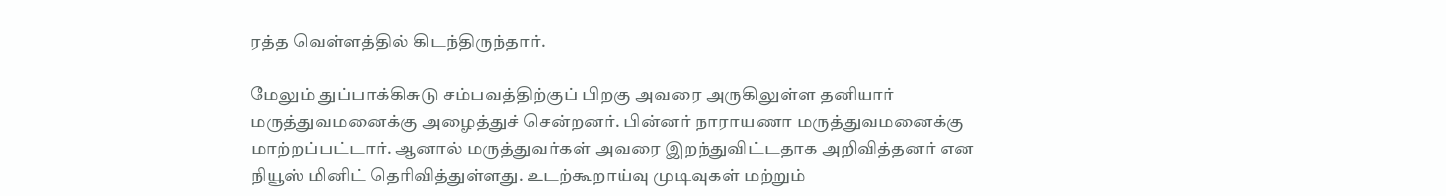ரத்த வெள்ளத்தில் கிடந்திருந்தார்.

மேலும் துப்பாக்கிசுடு சம்பவத்திற்குப் பிறகு அவரை அருகிலுள்ள தனியார் மருத்துவமனைக்கு அழைத்துச் சென்றனர். பின்னர் நாராயணா மருத்துவமனைக்கு மாற்றப்பட்டார். ஆனால் மருத்துவர்கள் அவரை இறந்துவிட்டதாக அறிவித்தனர் என நியூஸ் மினிட் தெரிவித்துள்ளது. உடற்கூறாய்வு முடிவுகள் மற்றும்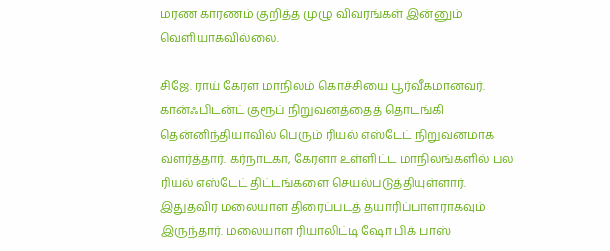மரண காரணம் குறித்த முழு விவரங்கள் இன்னும் வெளியாகவில்லை.

சிஜே. ராய் கேரள மாநிலம் கொச்சியை பூர்வீகமானவர். கான்ஃபிடன்ட் குரூப் நிறுவனத்தைத் தொடங்கி தென்னிந்தியாவில் பெரும் ரியல் எஸ்டேட் நிறுவனமாக வளர்த்தார். கர்நாடகா, கேரளா உள்ளிட்ட மாநிலங்களில் பல ரியல் எஸ்டேட் திட்டங்களை செயல்படுத்தியுள்ளார். இதுதவிர மலையாள திரைப்படத் தயாரிப்பாளராகவும் இருந்தார். மலையாள ரியாலிட்டி ஷோ பிக் பாஸ்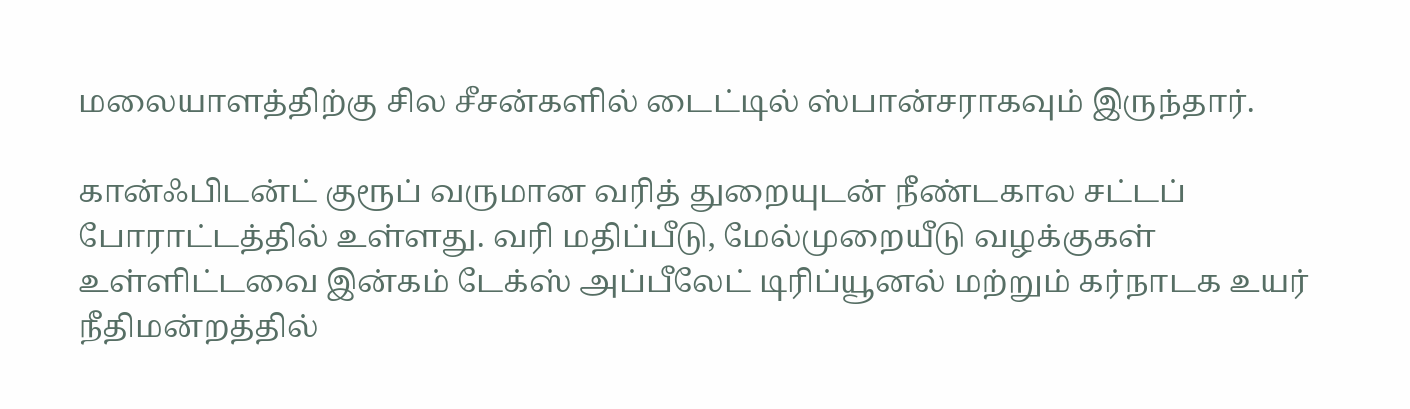மலையாளத்திற்கு சில சீசன்களில் டைட்டில் ஸ்பான்சராகவும் இருந்தார்.

கான்ஃபிடன்ட் குரூப் வருமான வரித் துறையுடன் நீண்டகால சட்டப் போராட்டத்தில் உள்ளது. வரி மதிப்பீடு, மேல்முறையீடு வழக்குகள் உள்ளிட்டவை இன்கம் டேக்ஸ் அப்பீலேட் டிரிப்யூனல் மற்றும் கர்நாடக உயர் நீதிமன்றத்தில்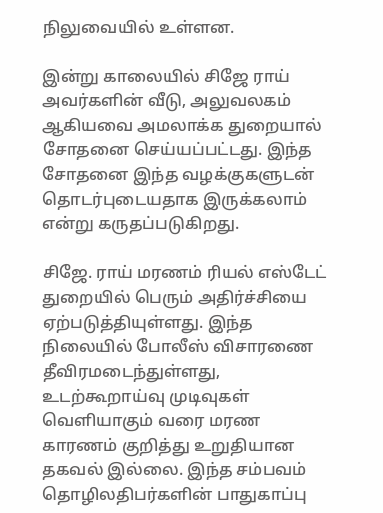நிலுவையில் உள்ளன.

இன்று காலையில் சிஜே ராய் அவர்களின் வீடு, அலுவலகம் ஆகியவை அமலாக்க துறையால் சோதனை செய்யப்பட்டது. இந்த சோதனை இந்த வழக்குகளுடன் தொடர்புடையதாக இருக்கலாம் என்று கருதப்படுகிறது.

சிஜே. ராய் மரணம் ரியல் எஸ்டேட் துறையில் பெரும் அதிர்ச்சியை ஏற்படுத்தியுள்ளது. இந்த நிலையில் போலீஸ் விசாரணை தீவிரமடைந்துள்ளது, உடற்கூறாய்வு முடிவுகள் வெளியாகும் வரை மரண காரணம் குறித்து உறுதியான தகவல் இல்லை. இந்த சம்பவம் தொழிலதிபர்களின் பாதுகாப்பு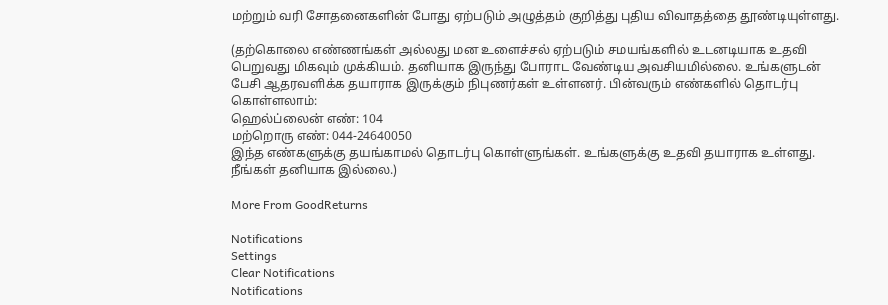மற்றும் வரி சோதனைகளின் போது ஏற்படும் அழுத்தம் குறித்து புதிய விவாதத்தை தூண்டியுள்ளது.

(தற்கொலை எண்ணங்கள் அல்லது மன உளைச்சல் ஏற்படும் சமயங்களில் உடனடியாக உதவி பெறுவது மிகவும் முக்கியம். தனியாக இருந்து போராட வேண்டிய அவசியமில்லை. உங்களுடன் பேசி ஆதரவளிக்க தயாராக இருக்கும் நிபுணர்கள் உள்ளனர். பின்வரும் எண்களில் தொடர்பு கொள்ளலாம்:
ஹெல்ப்லைன் எண்: 104
மற்றொரு எண்: 044-24640050
இந்த எண்களுக்கு தயங்காமல் தொடர்பு கொள்ளுங்கள். உங்களுக்கு உதவி தயாராக உள்ளது. நீங்கள் தனியாக இல்லை.)

More From GoodReturns

Notifications
Settings
Clear Notifications
Notifications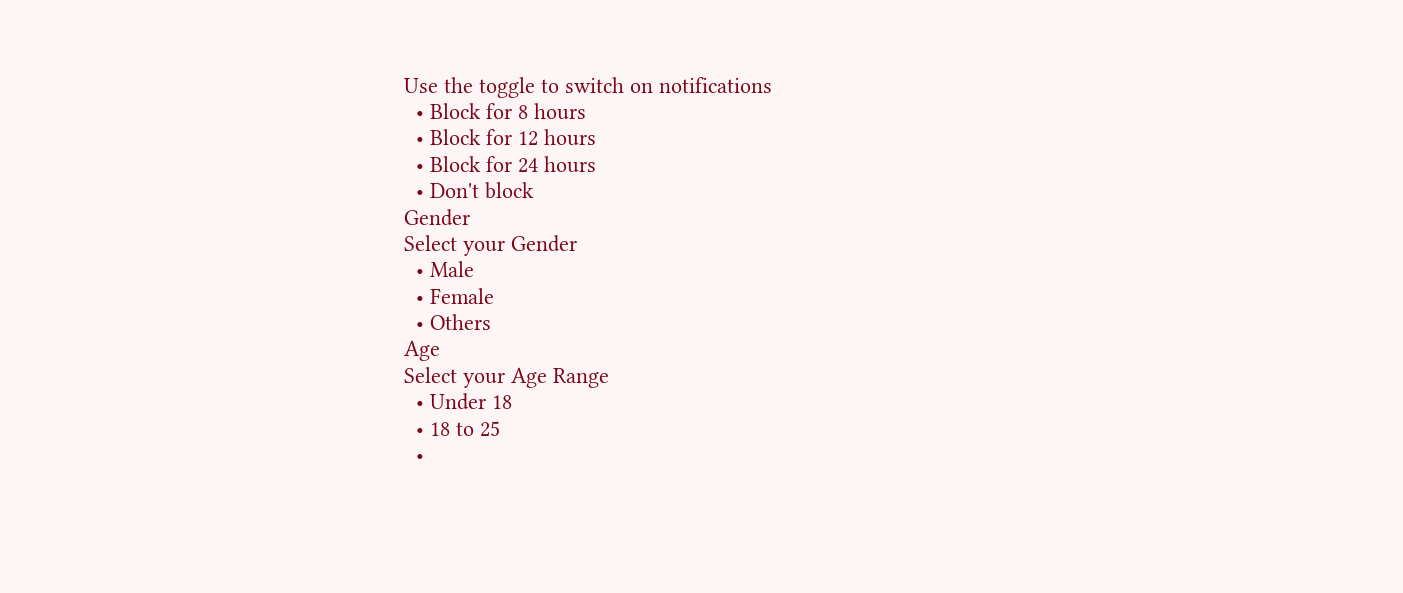Use the toggle to switch on notifications
  • Block for 8 hours
  • Block for 12 hours
  • Block for 24 hours
  • Don't block
Gender
Select your Gender
  • Male
  • Female
  • Others
Age
Select your Age Range
  • Under 18
  • 18 to 25
  •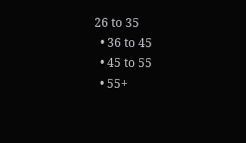26 to 35
  • 36 to 45
  • 45 to 55
  • 55+